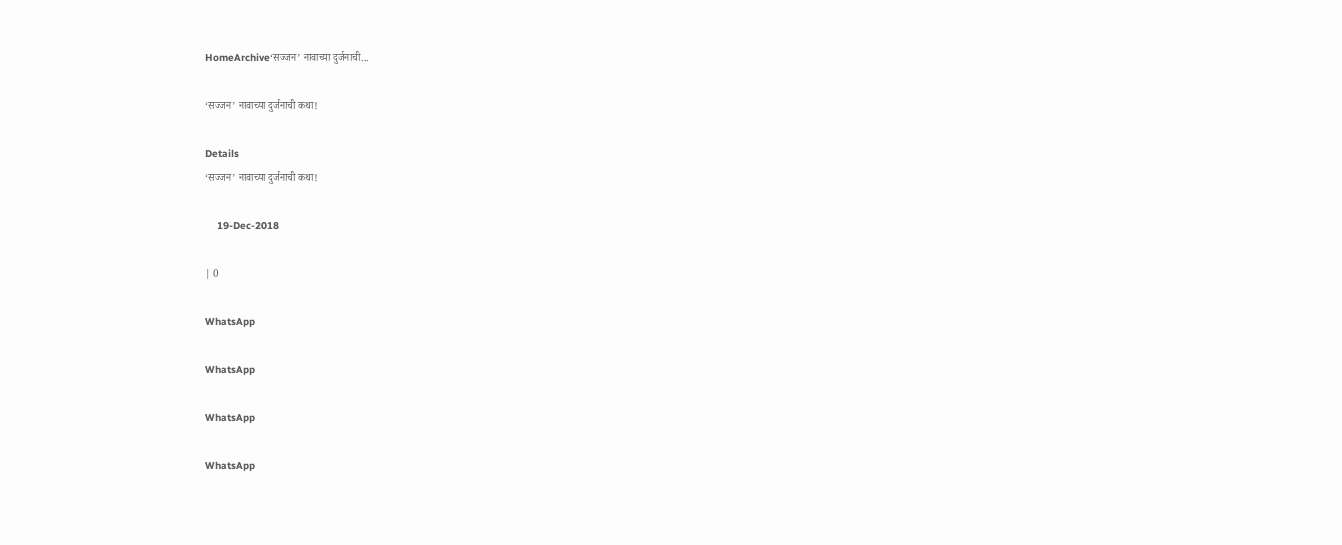HomeArchive‘सज्जन’ नावाच्या दुर्जनाची...

‘सज्जन’ नावाच्या दुर्जनाची कथा!

Details
‘सज्जन’ नावाच्या दुर्जनाची कथा!

    19-Dec-2018

| 0

WhatsApp

WhatsApp

WhatsApp

WhatsApp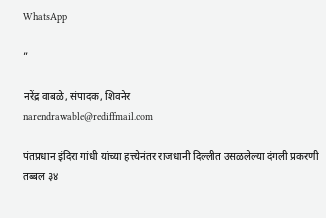WhatsApp

”

नरेंद्र वाबळे, संपादक, शिवनेर
narendrawable@rediffmail.com

पंतप्रधान इंदिरा गांधी यांच्या हत्त्येनंतर राजधानी दिल्लीत उसळलेल्या दंगली प्रकरणी तब्बल ३४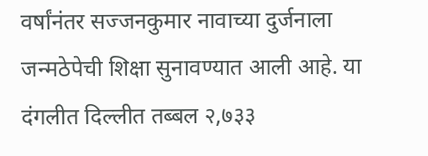वर्षांनंतर सज्जनकुमार नावाच्या दुर्जनाला जन्मठेपेची शिक्षा सुनावण्यात आली आहे. या दंगलीत दिल्लीत तब्बल २,७३३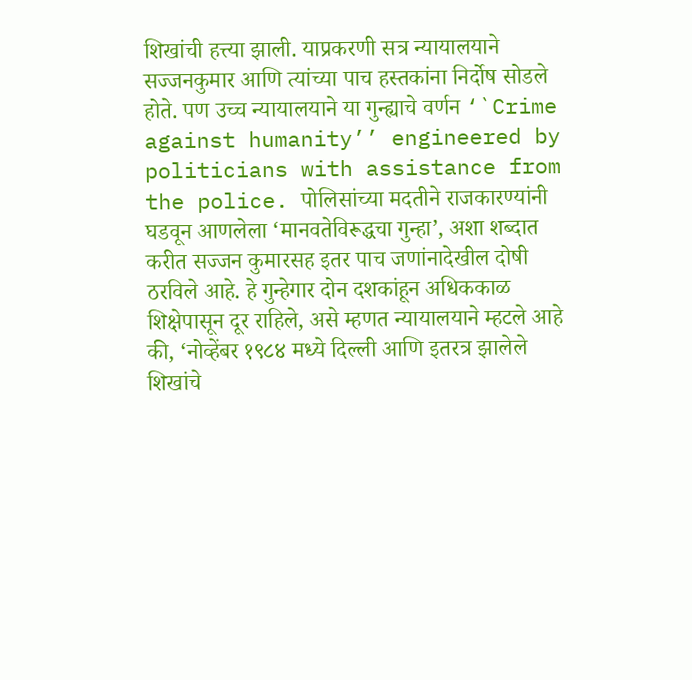शिखांची हत्त्या झाली. याप्रकरणी सत्र न्यायालयाने सज्जनकुमार आणि त्यांच्या पाच हस्तकांना निर्दोष सोडले होते. पण उच्च न्यायालयाने या गुन्ह्याचे वर्णन ‘`Crime against humanity’’ engineered by politicians with assistance from the police. पोलिसांच्या मदतीने राजकारण्यांनी घडवून आणलेला ‘मानवतेविरूद्धचा गुन्हा’, अशा शब्दात करीत सज्जन कुमारसह इतर पाच जणांनादेखील दोषी ठरविले आहे. हे गुन्हेगार दोन दशकांहून अधिककाळ शिक्षेपासून दूर राहिले, असे म्हणत न्यायालयाने म्हटले आहे की, ‘नोव्हेंबर १९८४ मध्ये दिल्ली आणि इतरत्र झालेले शिखांचे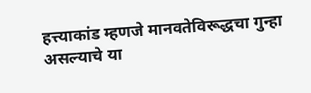हत्त्याकांड म्हणजे मानवतेविरूद्धचा गुन्हा असल्याचे या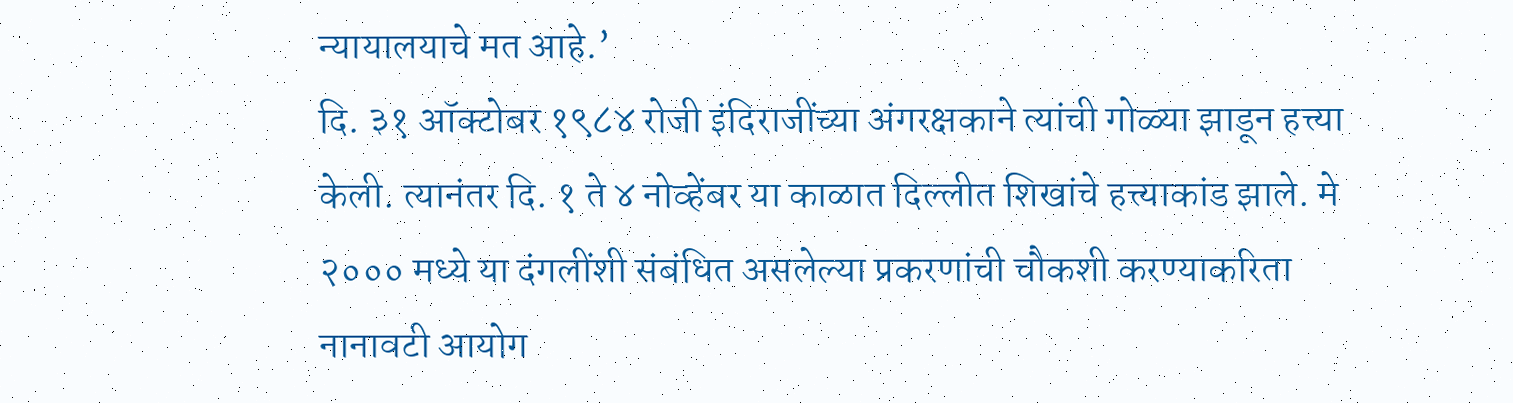न्यायालयाचे मत आहे.’
दि. ३१ ऑक्टोबर १९८४ रोजी इंदिराजींच्या अंगरक्षकाने त्यांची गोळ्या झाडून हत्त्या केली. त्यानंतर दि. १ ते ४ नोव्हेंबर या काळात दिल्लीत शिखांचे हत्त्याकांड झाले. मे २००० मध्ये या दंगलींशी संबंधित असलेल्या प्रकरणांची चौकशी करण्याकरिता नानावटी आयोग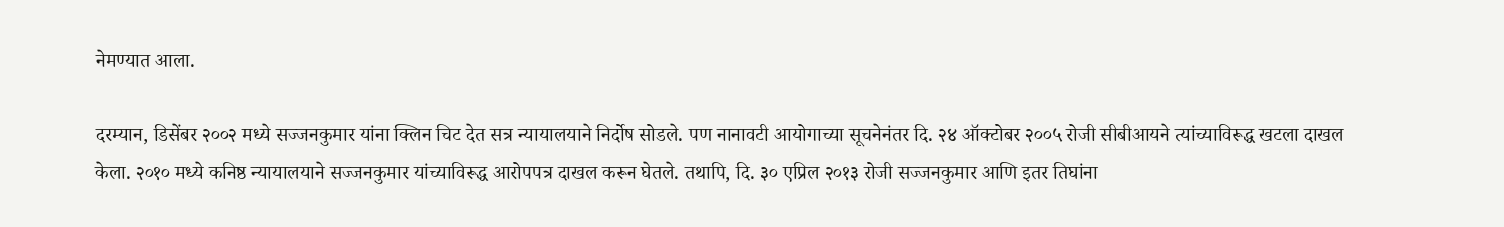नेमण्यात आला.

दरम्यान, डिसेंबर २००२ मध्ये सज्जनकुमार यांना क्लिन चिट देत सत्र न्यायालयाने निर्दोष सोडले. पण नानावटी आयोगाच्या सूचनेनंतर दि. २४ ऑक्टोबर २००५ रोजी सीबीआयने त्यांच्याविरूद्ध खटला दाखल केला. २०१० मध्ये कनिष्ठ न्यायालयाने सज्जनकुमार यांच्याविरूद्ध आरोपपत्र दाखल करून घेतले. तथापि, दि. ३० एप्रिल २०१३ रोजी सज्जनकुमार आणि इतर तिघांना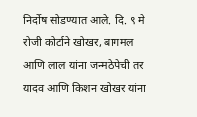निर्दोष सोडण्यात आले. दि. ९ मे रोजी कोर्टाने खोखर, बागमल आणि लाल यांना जन्मठेपेची तर यादव आणि किशन खोखर यांना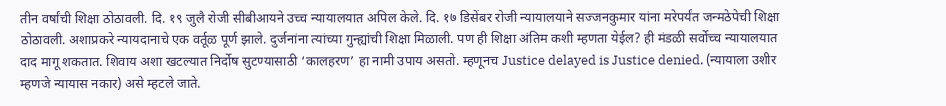तीन वर्षांची शिक्षा ठोठावली. दि. १९ जुलै रोजी सीबीआयने उच्च न्यायालयात अपिल केले. दि. १७ डिसेंबर रोजी न्यायालयाने सज्जनकुमार यांना मरेपर्यंत जन्मठेपेची शिक्षा ठोठावली. अशाप्रकरे न्यायदानाचे एक वर्तूळ पूर्ण झाले. दुर्जनांना त्यांच्या गुन्ह्यांची शिक्षा मिळाली. पण ही शिक्षा अंतिम कशी म्हणता येईल? ही मंडळी सर्वोच्च न्यायालयात दाद मागू शकतात. शिवाय अशा खटल्यात निर्दोष सुटण्यासाठी ‘कालहरण’ हा नामी उपाय असतो. म्हणूनच Justice delayed is Justice denied. (न्यायाला उशीर म्हणजे न्यायास नकार) असे म्हटले जाते.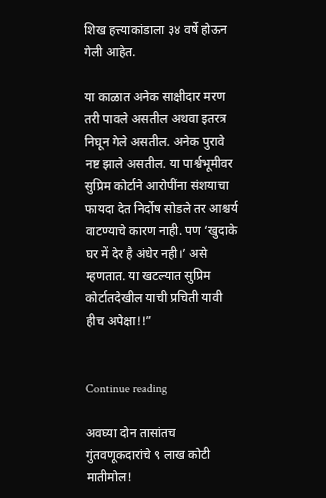शिख हत्त्याकांडाला ३४ वर्षे होऊन गेली आहेत.

या काळात अनेक साक्षीदार मरण तरी पावले असतील अथवा इतरत्र निघून गेले असतील. अनेक पुरावे नष्ट झाले असतील. या पार्श्वभूमीवर सुप्रिम कोर्टाने आरोपींना संशयाचा फायदा देत निर्दोष सोडले तर आश्चर्य वाटण्याचे कारण नाही. पण ‘खुदाके घर में देर है अंधेर नही।’ असे म्हणतात. या खटल्यात सुप्रिम कोर्टातदेखील याची प्रचिती यावी हीच अपेक्षा!!”


Continue reading

अवघ्या दोन तासांतच गुंतवणूकदारांचे ९ लाख कोटी मातीमोल!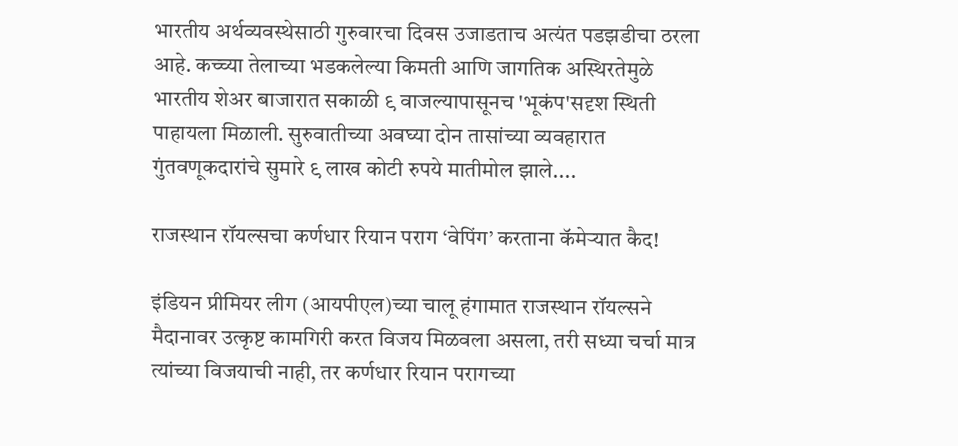भारतीय अर्थव्यवस्थेसाठी गुरुवारचा दिवस उजाडताच अत्यंत पडझडीचा ठरला आहे. कच्च्या तेलाच्या भडकलेल्या किमती आणि जागतिक अस्थिरतेमुळे भारतीय शेअर बाजारात सकाळी ९ वाजल्यापासूनच 'भूकंप'सदृश स्थिती पाहायला मिळाली. सुरुवातीच्या अवघ्या दोन तासांच्या व्यवहारात गुंतवणूकदारांचे सुमारे ९ लाख कोटी रुपये मातीमोल झाले....

राजस्थान रॉयल्सचा कर्णधार रियान पराग ‘वेपिंग’ करताना कॅमेऱ्यात कैद!

इंडियन प्रीमियर लीग (आयपीएल)च्या चालू हंगामात राजस्थान रॉयल्सने मैदानावर उत्कृष्ट कामगिरी करत विजय मिळवला असला, तरी सध्या चर्चा मात्र त्यांच्या विजयाची नाही, तर कर्णधार रियान परागच्या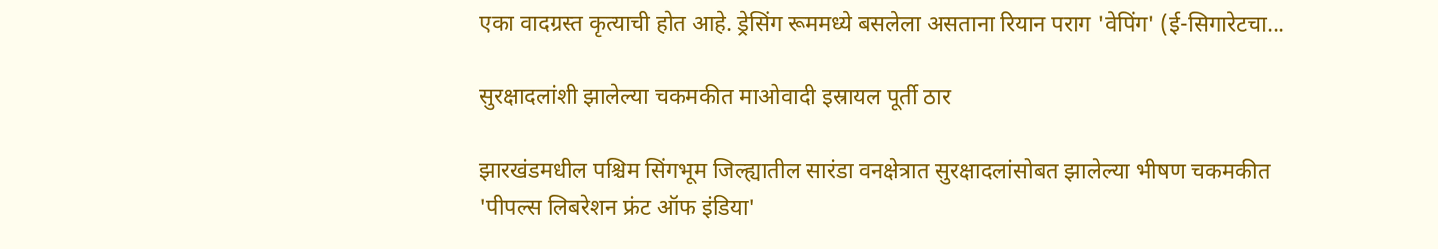एका वादग्रस्त कृत्याची होत आहे. ड्रेसिंग रूममध्ये बसलेला असताना रियान पराग 'वेपिंग' (ई-सिगारेटचा...

सुरक्षादलांशी झालेल्या चकमकीत माओवादी इस्रायल पूर्ती ठार

झारखंडमधील पश्चिम सिंगभूम जिल्ह्यातील सारंडा वनक्षेत्रात सुरक्षादलांसोबत झालेल्या भीषण चकमकीत 'पीपल्स लिबरेशन फ्रंट ऑफ इंडिया'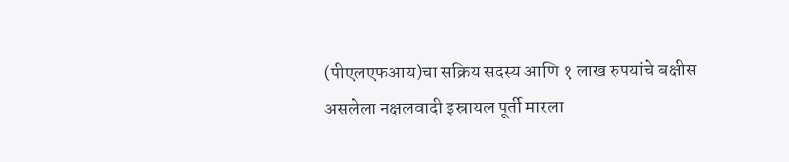(पीएलएफआय)चा सक्रिय सदस्य आणि १ लाख रुपयांचे बक्षीस असलेला नक्षलवादी इस्रायल पूर्ती मारला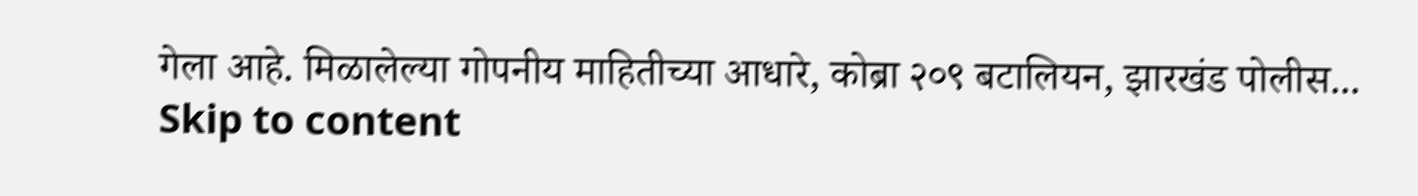गेला आहे. मिळालेल्या गोपनीय माहितीच्या आधारे, कोब्रा २०९ बटालियन, झारखंड पोलीस...
Skip to content